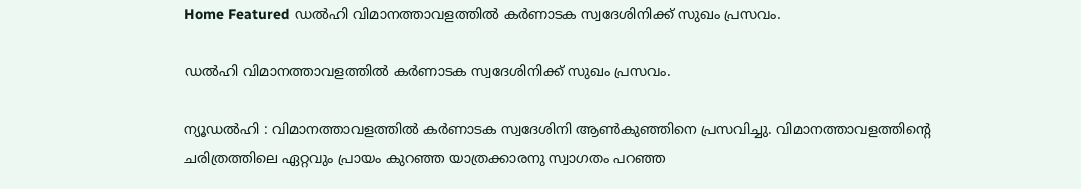Home Featured ഡൽഹി വിമാനത്താവളത്തിൽ കർണാടക സ്വദേശിനിക്ക്‌ സുഖം പ്രസവം.

ഡൽഹി വിമാനത്താവളത്തിൽ കർണാടക സ്വദേശിനിക്ക്‌ സുഖം പ്രസവം.

ന്യൂഡൽഹി : വിമാനത്താവളത്തിൽ കർണാടക സ്വദേശിനി ആൺകുഞ്ഞിനെ പ്രസവിച്ചു. വിമാനത്താവളത്തിന്റെ ചരിത്രത്തിലെ ഏറ്റവും പ്രായം കുറഞ്ഞ യാത്രക്കാരനു സ്വാഗതം പറഞ്ഞ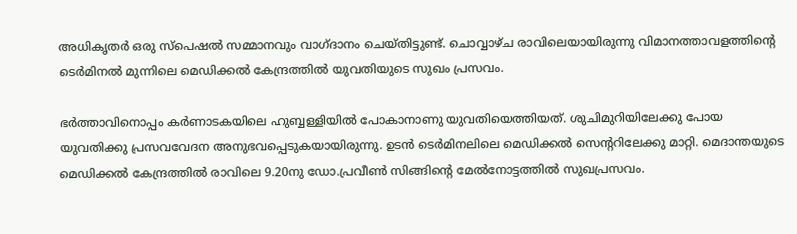അധികൃതർ ഒരു സ്പെഷൽ സമ്മാനവും വാഗ്ദാനം ചെയ്തിട്ടുണ്ട്. ചൊവ്വാഴ്ച രാവിലെയായിരുന്നു വിമാനത്താവളത്തിന്റെ ടെർമിനൽ മുന്നിലെ മെഡിക്കൽ കേന്ദ്രത്തിൽ യുവതിയുടെ സുഖം പ്രസവം.

ഭർത്താവിനൊപ്പം കർണാടകയിലെ ഹുബ്ബള്ളിയിൽ പോകാനാണു യുവതിയെത്തിയത്. ശുചിമുറിയിലേക്കു പോയ യുവതിക്കു പ്രസവവേദന അനുഭവപ്പെടുകയായിരുന്നു. ഉടൻ ടെർമിനലിലെ മെഡിക്കൽ സെന്ററിലേക്കു മാറ്റി. മെദാന്തയുടെ മെഡിക്കൽ കേന്ദ്രത്തിൽ രാവിലെ 9.20നു ഡോ.പ്രവീൺ സിങ്ങിന്റെ മേൽനോട്ടത്തിൽ സുഖപ്രസവം.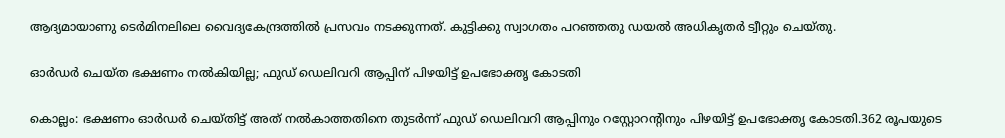ആദ്യമായാണു ടെർമിനലിലെ വൈദ്യകേന്ദ്രത്തിൽ പ്രസവം നടക്കുന്നത്. കുട്ടിക്കു സ്വാഗതം പറഞ്ഞതു ഡയൽ അധികൃതർ ട്വീറ്റും ചെയ്തു.

ഓര്‍ഡര്‍ ചെയ്ത ഭക്ഷണം നല്‍കിയില്ല; ഫുഡ് ഡെലിവറി ആപ്പിന് പിഴയിട്ട് ഉപഭോക്തൃ കോടതി

കൊല്ലം: ഭക്ഷണം ഓര്‍ഡര്‍ ചെയ്തിട്ട് അത് നല്‍കാത്തതിനെ തുടര്‍ന്ന് ഫുഡ് ഡെലിവറി ആപ്പിനും റസ്റ്റോറന്റിനും പിഴയിട്ട് ഉപഭോക്തൃ കോടതി.362 രൂപയുടെ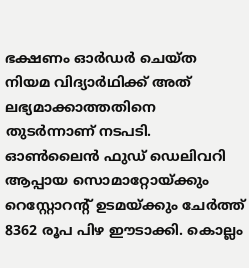ഭക്ഷണം ഓര്‍ഡര്‍ ചെയ്ത നിയമ വിദ്യാര്‍ഥിക്ക് അത് ലഭ്യമാക്കാത്തതിനെ തുടര്‍ന്നാണ് നടപടി. ഓണ്‍ലൈന്‍ ഫുഡ് ഡെലിവറി ആപ്പായ സൊമാറ്റോയ്ക്കും റെസ്റ്റോറന്റ് ഉടമയ്ക്കും ചേര്‍ത്ത് 8362 രൂപ പിഴ ഈടാക്കി. കൊല്ലം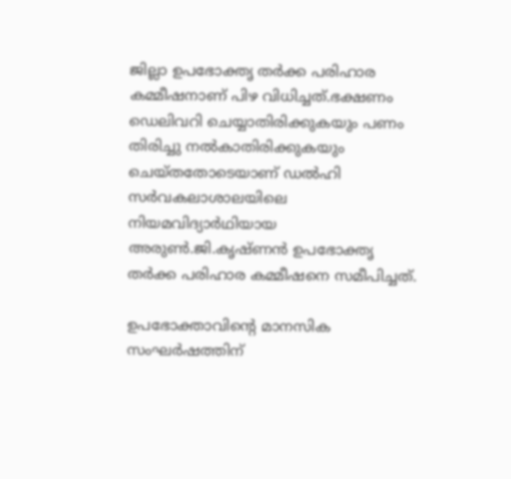ജില്ലാ ഉപഭോക്തൃ തര്‍ക്ക പരിഹാര കമ്മീഷനാണ് പിഴ വിധിച്ചത്.ഭക്ഷണം ഡെലിവറി ചെയ്യാതിരിക്കുകയും പണം തിരിച്ചു നല്‍കാതിരിക്കുകയും ചെയ്തതോടെയാണ് ഡല്‍ഹി സര്‍വകലാശാലയിലെ നിയമവിദ്യാര്‍ഥിയായ അരുണ്‍.ജി.കൃഷ്ണന്‍ ഉപഭോക്തൃ തര്‍ക്ക പരിഹാര കമ്മീഷനെ സമീപിച്ചത്.

ഉപഭോക്താവിന്റെ മാനസിക സംഘര്‍ഷത്തിന്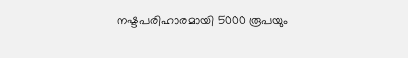നഷ്ടപരിഹാരമായി 5000 രൂപയും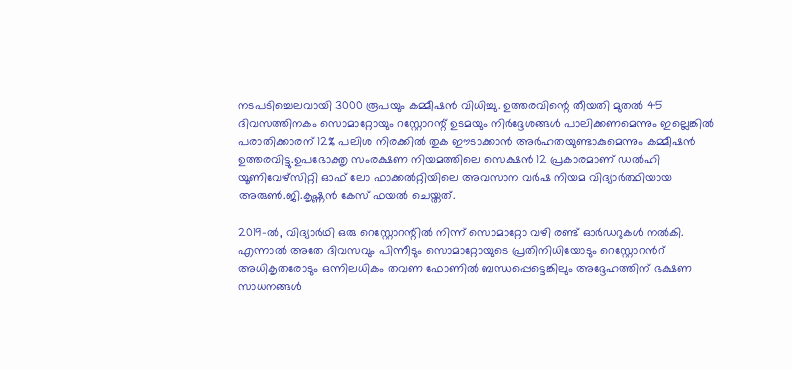നടപടിച്ചെലവായി 3000 രൂപയും കമ്മീഷന്‍ വിധിച്ചു. ഉത്തരവിന്റെ തീയതി മുതല്‍ 45 ദിവസത്തിനകം സൊമാറ്റോയും റസ്റ്റോറന്റ് ഉടമയും നിര്‍ദ്ദേശങ്ങള്‍ പാലിക്കണമെന്നും ഇല്ലെങ്കില്‍ പരാതിക്കാരന് 12% പലിശ നിരക്കില്‍ തുക ഈടാക്കാന്‍ അര്‍ഹതയുണ്ടാകുമെന്നും കമ്മീഷന്‍ ഉത്തരവിട്ടു.ഉപഭോക്തൃ സംരക്ഷണ നിയമത്തിലെ സെക്ഷന്‍ 12 പ്രകാരമാണ് ഡല്‍ഹി യൂണിവേഴ്‌സിറ്റി ഓഫ് ലോ ഫാക്കല്‍റ്റിയിലെ അവസാന വര്‍ഷ നിയമ വിദ്യാര്‍ത്ഥിയായ അരുണ്‍.ജി.കൃഷ്ണന്‍ കേസ് ഫയല്‍ ചെയ്തത്.

2019-ല്‍, വിദ്യാര്‍ഥി ഒരു റെസ്റ്റോറന്റില്‍ നിന്ന് സൊമാറ്റോ വഴി രണ്ട് ഓര്‍ഡറുകള്‍ നല്‍കി. എന്നാല്‍ അതേ ദിവസവും പിന്നീടും സൊമാറ്റോയുടെ പ്രതിനിധിയോടും റെസ്റ്റോറന്‍റ് അധികൃതരോടും ഒന്നിലധികം തവണ ഫോണില്‍ ബന്ധപ്പെട്ടെങ്കിലും അദ്ദേഹത്തിന് ഭക്ഷണ സാധനങ്ങള്‍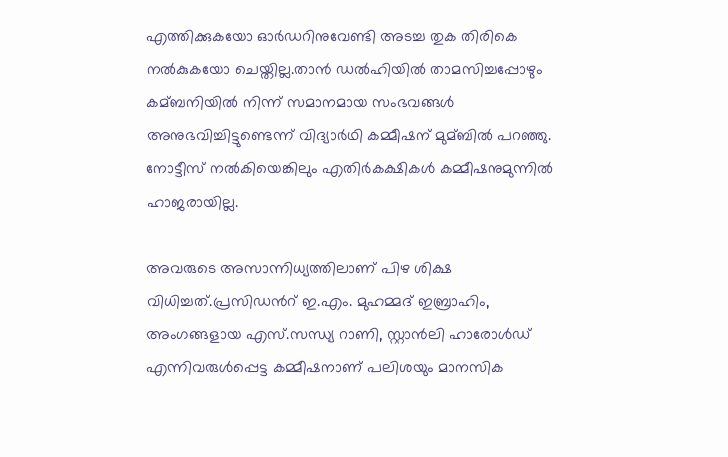എത്തിക്കുകയോ ഓര്‍ഡറിനുവേണ്ടി അടച്ച തുക തിരികെ നല്‍കുകയോ ചെയ്തില്ല.താന്‍ ഡല്‍ഹിയില്‍ താമസിച്ചപ്പോഴും കമ്ബനിയില്‍ നിന്ന് സമാനമായ സംഭവങ്ങള്‍ അനുഭവിച്ചിട്ടുണ്ടെന്ന് വിദ്യാര്‍ഥി കമ്മീഷന് മുമ്ബില്‍ പറഞ്ഞു. നോട്ടീസ് നല്‍കിയെങ്കിലും എതിര്‍കക്ഷികള്‍ കമ്മീഷനുമുന്നില്‍ ഹാജരായില്ല.

അവരുടെ അസാന്നിധ്യത്തിലാണ് പിഴ ശിക്ഷ വിധിച്ചത്.പ്രസിഡന്‍റ് ഇ.എം. മുഹമ്മദ് ഇബ്രാഹിം, അംഗങ്ങളായ എസ്.സന്ധ്യ റാണി, സ്റ്റാന്‍ലി ഹാരോള്‍ഡ് എന്നിവരുള്‍പ്പെട്ട കമ്മീഷനാണ് പലിശയും മാനസിക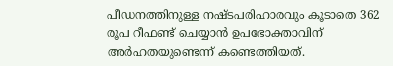പീഡനത്തിനുള്ള നഷ്ടപരിഹാരവും കൂടാതെ 362 രൂപ റീഫണ്ട് ചെയ്യാന്‍ ഉപഭോക്താവിന് അര്‍ഹതയുണ്ടെന്ന് കണ്ടെത്തിയത്.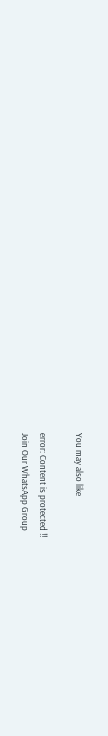You may also like

error: Content is protected !!
Join Our WhatsApp Group